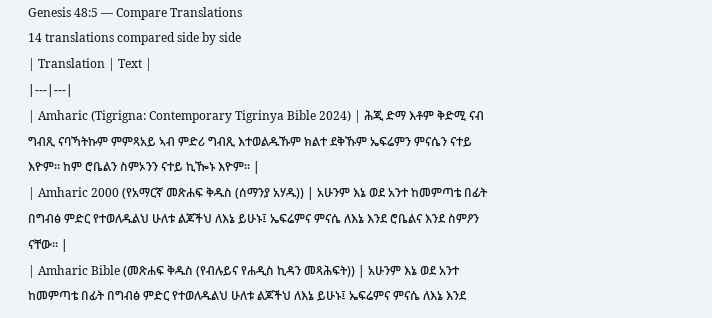Genesis 48:5 — Compare Translations
14 translations compared side by side
| Translation | Text |
|---|---|
| Amharic (Tigrigna: Contemporary Tigrinya Bible 2024) | ሕጂ ድማ እቶም ቅድሚ ናብ ግብጺ ናባኻትኩም ምምጻአይ ኣብ ምድሪ ግብጺ እተወልዱኹም ክልተ ደቅኹም ኤፍሬምን ምናሴን ናተይ እዮም። ከም ሮቤልን ስምኦንን ናተይ ኪዀኑ እዮም። |
| Amharic 2000 (የአማርኛ መጽሐፍ ቅዱስ (ሰማንያ አሃዱ)) | አሁንም እኔ ወደ አንተ ከመምጣቴ በፊት በግብፅ ምድር የተወለዱልህ ሁለቱ ልጆችህ ለእኔ ይሁኑ፤ ኤፍሬምና ምናሴ ለእኔ እንደ ሮቤልና እንደ ስምዖን ናቸው። |
| Amharic Bible (መጽሐፍ ቅዱስ (የብሉይና የሐዲስ ኪዳን መጻሕፍት)) | አሁንም እኔ ወደ አንተ ከመምጣቴ በፊት በግብፅ ምድር የተወለዱልህ ሁለቱ ልጆችህ ለእኔ ይሁኑ፤ ኤፍሬምና ምናሴ ለእኔ እንደ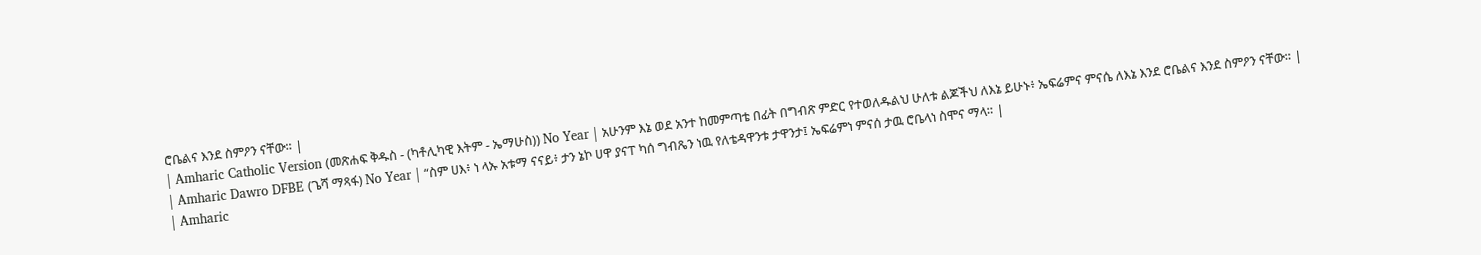ሮቤልና እንደ ስምዖን ናቸው። |
| Amharic Catholic Version (መጽሐፍ ቅዱስ - (ካቶሊካዊ እትም - ኤማሁስ)) No Year | አሁንም እኔ ወደ አንተ ከመምጣቴ በፊት በግብጽ ምድር የተወለዱልህ ሁለቱ ልጆችህ ለእኔ ይሁኑ፥ ኤፍሬምና ምናሴ ለእኔ እንደ ሮቤልና እንደ ስምዖን ናቸው። |
| Amharic Dawro DFBE (ጌሻ ማጻፋ) No Year | “ስም ሀእ፥ ነ ላኡ አቱማ ናናይ፥ ታን ኔኮ ሀዋ ያናፐ ካሰ ግብጼን ነዉ የለቴዳዋንቱ ታዋንታ፤ ኤፍሬምነ ምናሰ ታዉ ሮቤላነ ስሞና ማላ። |
| Amharic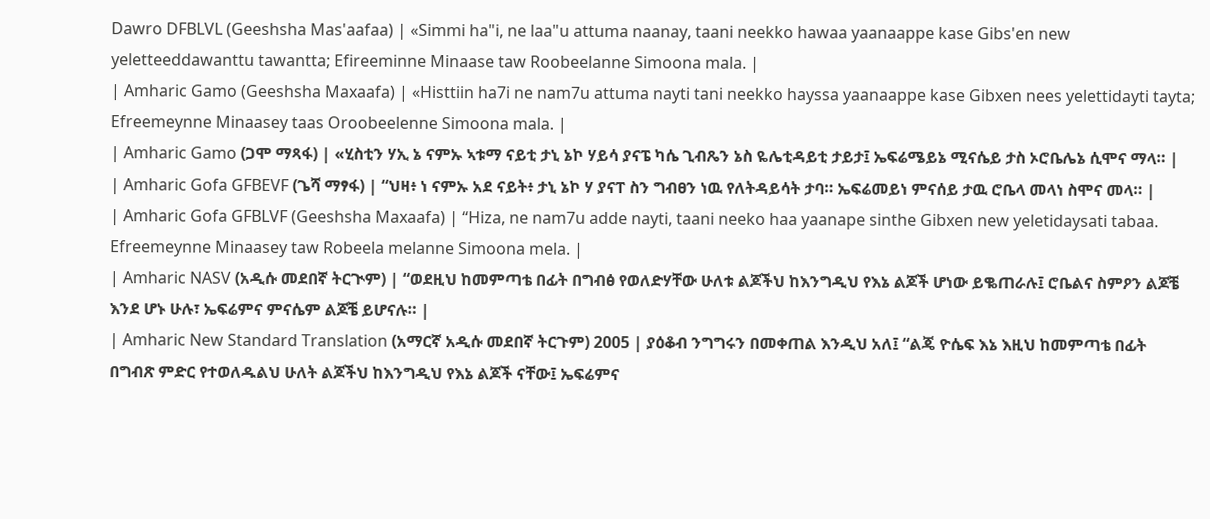Dawro DFBLVL (Geeshsha Mas'aafaa) | «Simmi ha"i, ne laa"u attuma naanay, taani neekko hawaa yaanaappe kase Gibs'en new yeletteeddawanttu tawantta; Efireeminne Minaase taw Roobeelanne Simoona mala. |
| Amharic Gamo (Geeshsha Maxaafa) | «Histtiin ha7i ne nam7u attuma nayti tani neekko hayssa yaanaappe kase Gibxen nees yelettidayti tayta; Efreemeynne Minaasey taas Oroobeelenne Simoona mala. |
| Amharic Gamo (ጋሞ ማጻፋ) | «ሂስቲን ሃኢ ኔ ናምኡ ኣቱማ ናይቲ ታኒ ኔኮ ሃይሳ ያናፔ ካሴ ጊብጼን ኔስ ዬሌቲዳይቲ ታይታ፤ ኤፍሬሜይኔ ሚናሴይ ታስ ኦሮቤሌኔ ሲሞና ማላ። |
| Amharic Gofa GFBEVF (ጌሻ ማፃፋ) | “ህዛ፥ ነ ናምኡ አደ ናይት፥ ታኒ ኔኮ ሃ ያናፐ ስን ግብፀን ነዉ የለትዳይሳት ታባ። ኤፍሬመይነ ምናሰይ ታዉ ሮቤላ መላነ ስሞና መላ። |
| Amharic Gofa GFBLVF (Geeshsha Maxaafa) | “Hiza, ne nam7u adde nayti, taani neeko haa yaanape sinthe Gibxen new yeletidaysati tabaa. Efreemeynne Minaasey taw Robeela melanne Simoona mela. |
| Amharic NASV (አዲሱ መደበኛ ትርጒም) | “ወደዚህ ከመምጣቴ በፊት በግብፅ የወለድሃቸው ሁለቱ ልጆችህ ከእንግዲህ የእኔ ልጆች ሆነው ይቈጠራሉ፤ ሮቤልና ስምዖን ልጆቼ እንደ ሆኑ ሁሉ፣ ኤፍሬምና ምናሴም ልጆቼ ይሆናሉ። |
| Amharic New Standard Translation (አማርኛ አዲሱ መደበኛ ትርጉም) 2005 | ያዕቆብ ንግግሩን በመቀጠል እንዲህ አለ፤ “ልጄ ዮሴፍ እኔ እዚህ ከመምጣቴ በፊት በግብጽ ምድር የተወለዱልህ ሁለት ልጆችህ ከእንግዲህ የእኔ ልጆች ናቸው፤ ኤፍሬምና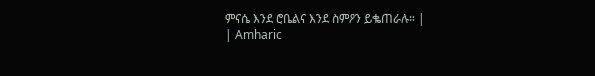ምናሴ እንደ ሮቤልና እንደ ስምዖን ይቈጠራሉ። |
| Amharic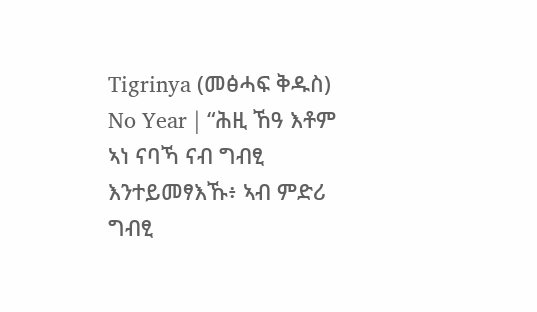Tigrinya (መፅሓፍ ቅዱስ) No Year | “ሕዚ ኸዓ እቶም ኣነ ናባኻ ናብ ግብፂ እንተይመፃእኹ፥ ኣብ ምድሪ ግብፂ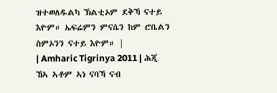ዝተወለዱልካ ኽልቲኦም ደቅኻ ናተይ እዮም። ኤፍሬምን ምናሴን ከም ሮቤልን ስምኦንን ናተይ እዮም። |
| Amharic Tigrinya 2011 | ሕጂ ኸኣ ኣቶም ኣነ ናባኻ ናብ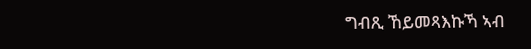ግብጺ ኸይመጻእኩኻ ኣብ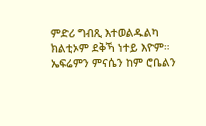ምድሪ ግብጺ እተወልዱልካ ክልቲኦም ደቅኻ ነተይ እዮም። ኤፍሬምን ምናሴን ከም ሮቤልን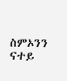ስምኦንን ናተይ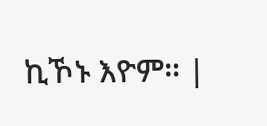ኪኾኑ እዮም። |